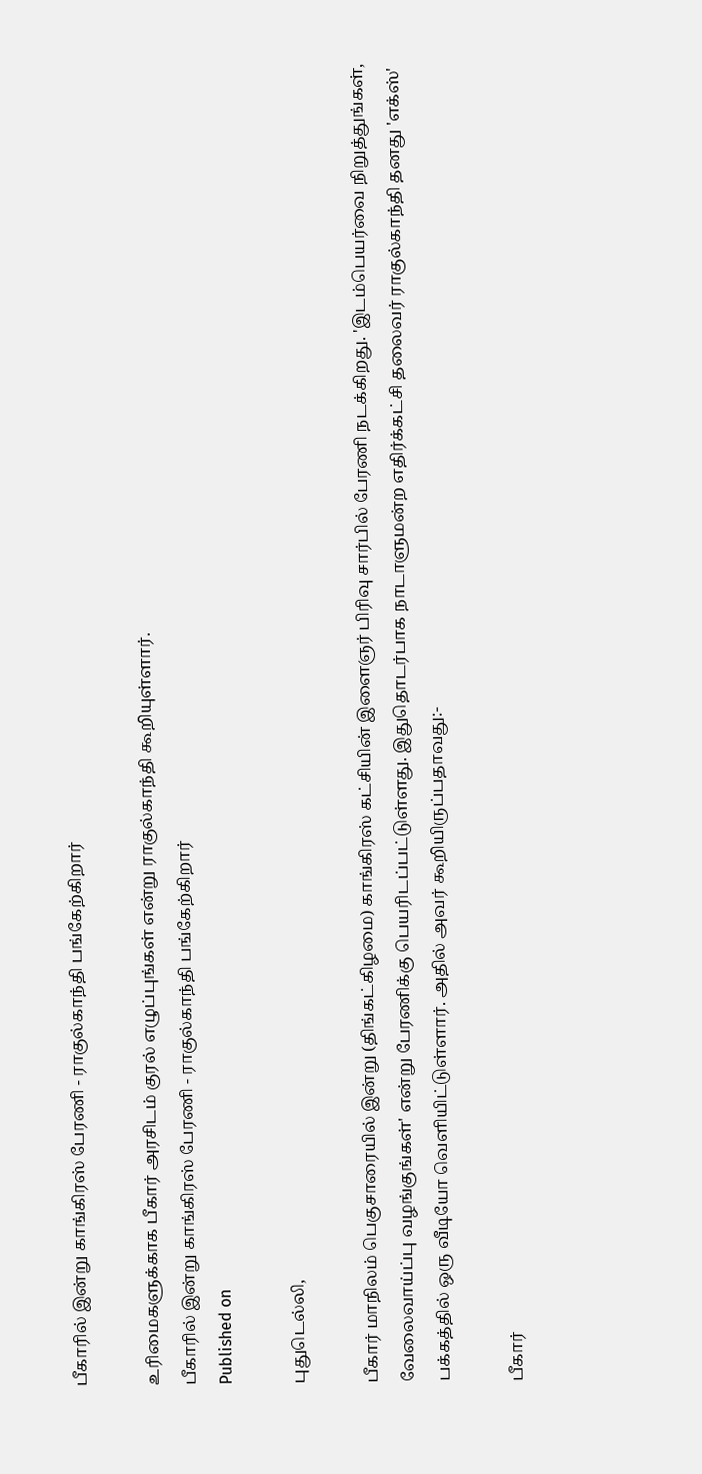பீகாரில் இன்று காங்கிரஸ் பேரணி - ராகுல்காந்தி பங்கேற்கிறார்

உரிமைகளுக்காக பீகார் அரசிடம் குரல் எழுப்புங்கள் என்று ராகுல்காந்தி கூறியுள்ளார்.
பீகாரில் இன்று காங்கிரஸ் பேரணி - ராகுல்காந்தி பங்கேற்கிறார்
Published on

புதுடெல்லி,

பீகார் மாநிலம் பெகுசாரையில் இன்று (திங்கட்கிழமை) காங்கிரஸ் கட்சியின் இளைஞர் பிரிவு சார்பில் பேரணி நடக்கிறது. 'இடம்பெயர்வை நிறுத்துங்கள், வேலைவாய்ப்பு வழங்குங்கள்' என்று பேரணிக்கு பெயரிடப்பட்டுள்ளது. இதுதொடர்பாக நாடாளுமன்ற எதிர்க்கட்சி தலைவர் ராகுல்காந்தி தனது 'எக்ஸ்' பக்கத்தில் ஒரு வீடியோ வெளியிட்டுள்ளார். அதில் அவர் கூறியிருப்பதாவது:-

பீகார்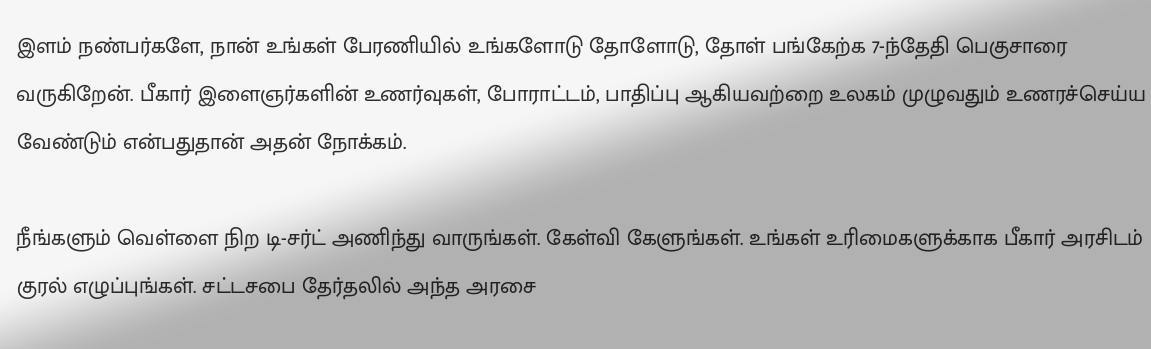இளம் நண்பர்களே, நான் உங்கள் பேரணியில் உங்களோடு தோளோடு, தோள் பங்கேற்க 7-ந்தேதி பெகுசாரை வருகிறேன். பீகார் இளைஞர்களின் உணர்வுகள், போராட்டம், பாதிப்பு ஆகியவற்றை உலகம் முழுவதும் உணரச்செய்ய வேண்டும் என்பதுதான் அதன் நோக்கம்.

நீங்களும் வெள்ளை நிற டி-சர்ட் அணிந்து வாருங்கள். கேள்வி கேளுங்கள். உங்கள் உரிமைகளுக்காக பீகார் அரசிடம் குரல் எழுப்புங்கள். சட்டசபை தேர்தலில் அந்த அரசை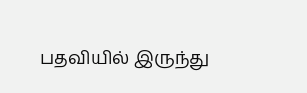பதவியில் இருந்து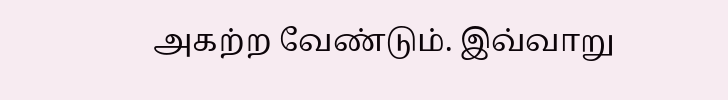அகற்ற வேண்டும். இவ்வாறு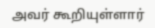அவர் கூறியுள்ளார்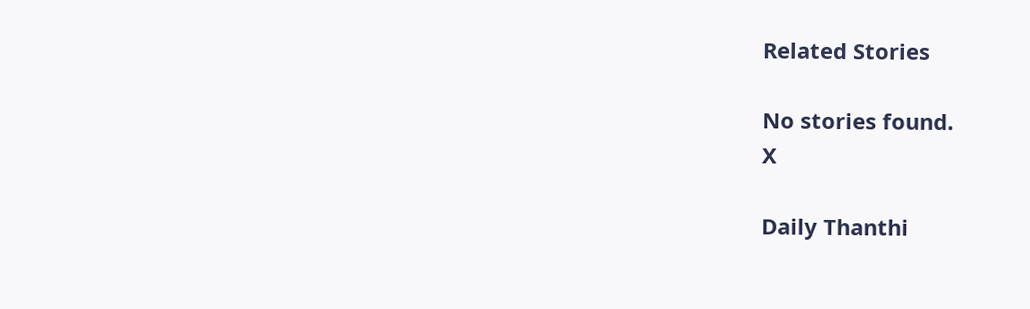Related Stories

No stories found.
X

Daily Thanthi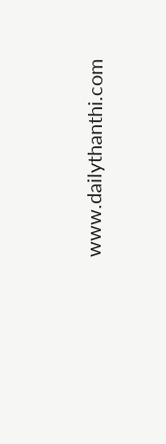www.dailythanthi.com